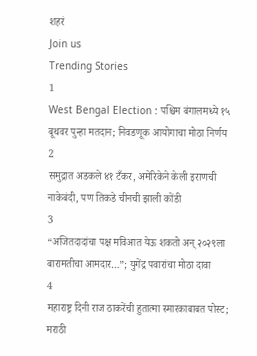शहरं
Join us
Trending Stories
1
West Bengal Election : पश्चिम बंगालमध्ये १५ बूथवर पुन्हा मतदान; निवडणूक आयोगाचा मोठा निर्णय
2
समुद्रात अडकले ४१ टँकर, अमेरिकेने केली इराणची नाकेबंदी, पण तिकडे चीनची झाली कोंडी
3
“अजितदादांचा पक्ष मविआत येऊ शकतो अन् २०२९ला बारामतीचा आमदार…”; युगेंद्र पवारांचा मोठा दावा
4
महाराष्ट्र दिनी राज ठाकरेंची हुतात्मा स्मारकाबाबत पोस्ट; मराठी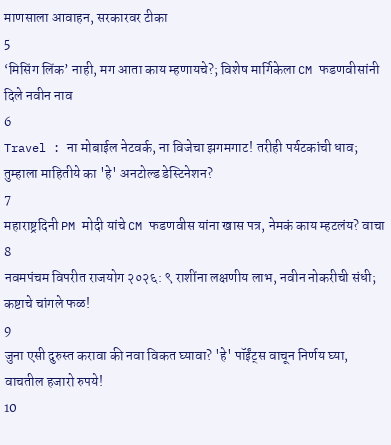माणसाला आवाहन, सरकारवर टीका
5
‘मिसिंग लिंक’ नाही, मग आता काय म्हणायचे?; विशेष मार्गिकेला CM फडणवीसांनी दिले नवीन नाव
6
Travel : ना मोबाईल नेटवर्क, ना विजेचा झगमगाट! तरीही पर्यटकांची धाव; तुम्हाला माहितीये का 'हे' अनटोल्ड डेस्टिनेशन?
7
महाराष्ट्रदिनी PM मोदी यांचे CM फडणवीस यांना खास पत्र, नेमकं काय म्हटलंय? वाचा
8
नवमपंचम विपरीत राजयोग २०२६: ९ राशींना लक्षणीय लाभ, नवीन नोकरीची संधी; कष्टाचे चांगले फळ!
9
जुना एसी दुरुस्त करावा की नवा विकत घ्यावा? 'हे' पॉईंट्स वाचून निर्णय घ्या, वाचतील हजारो रुपये!
10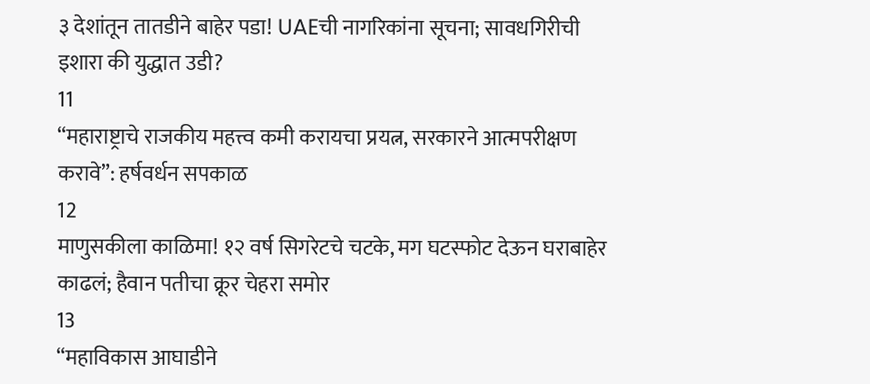३ देशांतून तातडीने बाहेर पडा! UAEची नागरिकांना सूचना; सावधगिरीची इशारा की युद्धात उडी?
11
“महाराष्ट्राचे राजकीय महत्त्व कमी करायचा प्रयत्न, सरकारने आत्मपरीक्षण करावे”: हर्षवर्धन सपकाळ
12
माणुसकीला काळिमा! १२ वर्ष सिगरेटचे चटके, मग घटस्फोट देऊन घराबाहेर काढलं; हैवान पतीचा क्रूर चेहरा समोर
13
“महाविकास आघाडीने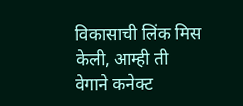विकासाची लिंक मिस केली, आम्ही ती वेगाने कनेक्ट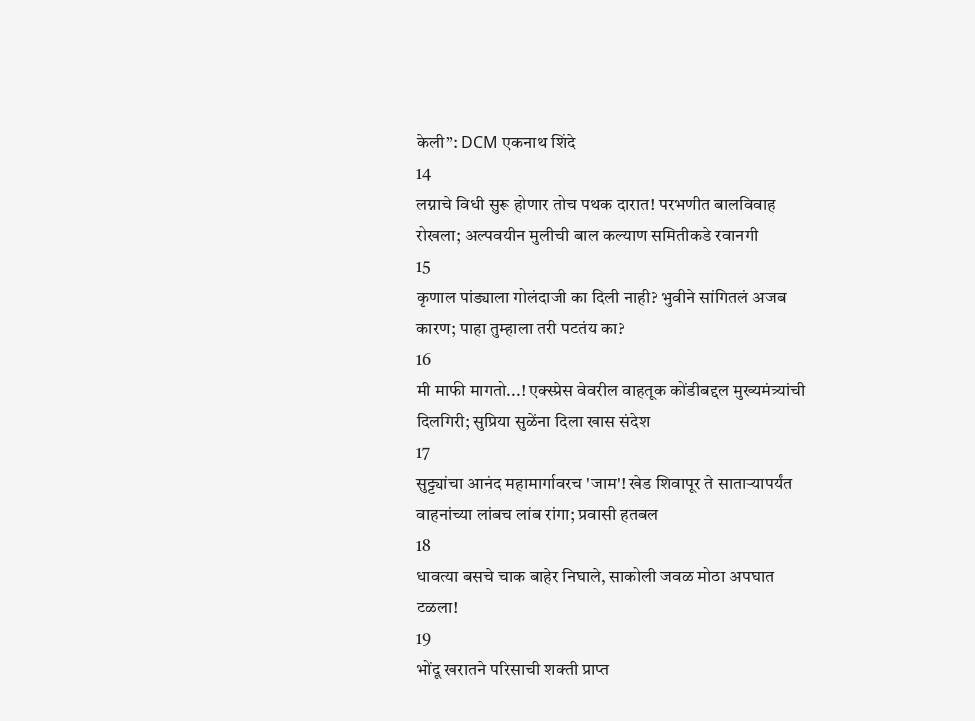केली”: DCM एकनाथ शिंदे
14
लग्नाचे विधी सुरू होणार तोच पथक दारात! परभणीत बालविवाह रोखला; अल्पवयीन मुलीची बाल कल्याण समितीकडे रवानगी
15
कृणाल पांड्याला गोलंदाजी का दिली नाही? भुवीने सांगितलं अजब कारण; पाहा तुम्हाला तरी पटतंय का?
16
मी माफी मागतो...! एक्स्प्रेस वेवरील वाहतूक कोंडीबद्दल मुख्यमंत्र्यांची दिलगिरी; सुप्रिया सुळेंना दिला खास संदेश
17
सुट्ट्यांचा आनंद महामार्गावरच 'जाम'! खेड शिवापूर ते साताऱ्यापर्यंत वाहनांच्या लांबच लांब रांगा; प्रवासी हतबल
18
धावत्या बसचे चाक बाहेर निघाले, साकोली जवळ मोठा अपघात टळला!
19
भोंदू खरातने परिसाची शक्ती प्राप्त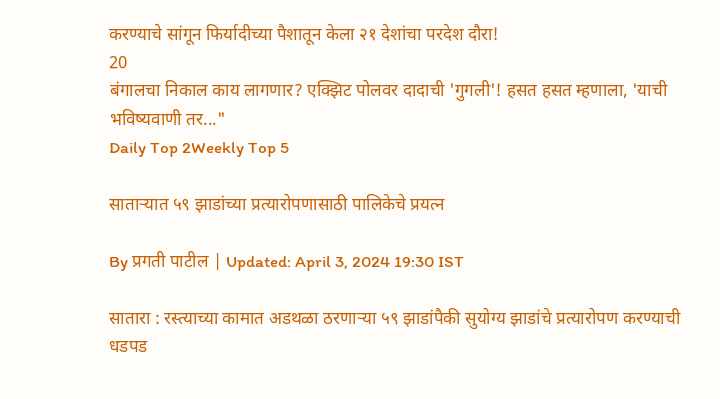करण्याचे सांगून फिर्यादीच्या पैशातून केला २१ देशांचा परदेश दौरा!
20
बंगालचा निकाल काय लागणार? एक्झिट पोलवर दादाची 'गुगली'! हसत हसत म्हणाला, 'याची भविष्यवाणी तर..."
Daily Top 2Weekly Top 5

साताऱ्यात ५९ झाडांच्या प्रत्यारोपणासाठी पालिकेचे प्रयत्न

By प्रगती पाटील | Updated: April 3, 2024 19:30 IST

सातारा : रस्त्याच्या कामात अडथळा ठरणाऱ्या ५९ झाडांपैकी सुयोग्य झाडांचे प्रत्यारोपण करण्याची धडपड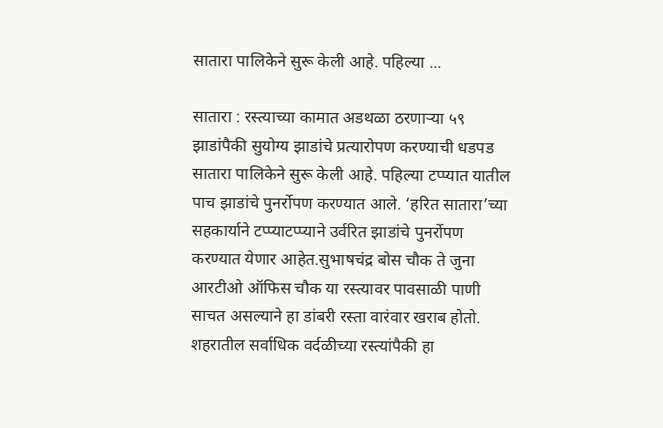सातारा पालिकेने सुरू केली आहे. पहिल्या ...

सातारा : रस्त्याच्या कामात अडथळा ठरणाऱ्या ५९ झाडांपैकी सुयोग्य झाडांचे प्रत्यारोपण करण्याची धडपड सातारा पालिकेने सुरू केली आहे. पहिल्या टप्प्यात यातील पाच झाडांचे पुनर्रोपण करण्यात आले. ‘हरित सातारा’च्या सहकार्याने टप्प्याटप्प्याने उर्वरित झाडांचे पुनर्रोपण करण्यात येणार आहेत.सुभाषचंद्र बोस चौक ते जुना आरटीओ ऑफिस चौक या रस्त्यावर पावसाळी पाणी साचत असल्याने हा डांबरी रस्ता वारंवार खराब होतो. शहरातील सर्वाधिक वर्दळीच्या रस्त्यांपैकी हा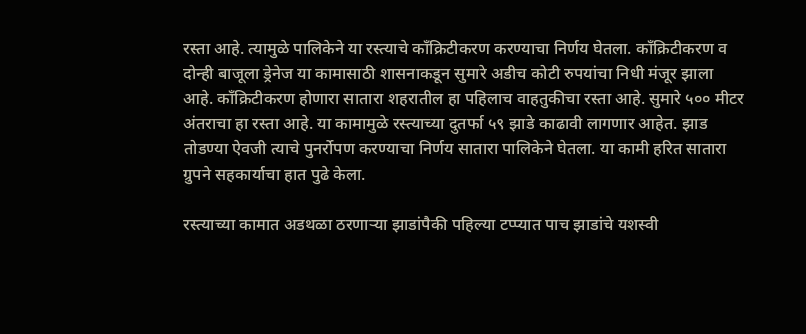रस्ता आहे. त्यामुळे पालिकेने या रस्त्याचे कॉंक्रिटीकरण करण्याचा निर्णय घेतला. काँक्रिटीकरण व दोन्ही बाजूला ड्रेनेज या कामासाठी शासनाकडून सुमारे अडीच कोटी रुपयांचा निधी मंजूर झाला आहे. काँक्रिटीकरण होणारा सातारा शहरातील हा पहिलाच वाहतुकीचा रस्ता आहे. सुमारे ५०० मीटर अंतराचा हा रस्ता आहे. या कामामुळे रस्त्याच्या दुतर्फा ५९ झाडे काढावी लागणार आहेत. झाड तोडण्या ऐवजी त्याचे पुनर्रोपण करण्याचा निर्णय सातारा पालिकेने घेतला. या कामी हरित सातारा ग्रुपने सहकार्याचा हात पुढे केला.

रस्त्याच्या कामात अडथळा ठरणाऱ्या झाडांपैकी पहिल्या टप्प्यात पाच झाडांचे यशस्वी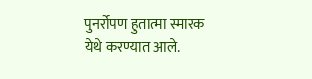पुनर्रोपण हुतात्मा स्मारक येथे करण्यात आले.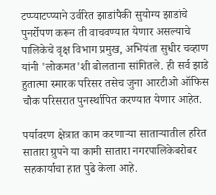टप्प्याटप्प्याने उर्वरित झाडांपैकी सुयोग्य झाडांचे पुनर्रोपण करून ती वाचवण्यात येणार असल्याचे पालिकेचे वृक्ष विभाग प्रमुख, अभियंता सुधीर चव्हाण यांनी 'लोकमत'शी बोलताना सांगितले. ही सर्व झाडे हुतात्मा स्मारक परिसर तसेच जुना आरटीओ ऑफिस चौक परिसरात पुनर्स्थापित करण्यात येणार आहेत.

पर्यावरण क्षेत्रात काम करणाऱ्या साताऱ्यातील हरित सातारा ग्रुपने या कामी सातारा नगरपालिकेबरोबर सहकार्याचा हात पुढे केला आहे.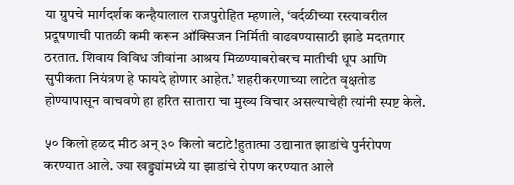या ग्रुपचे मार्गदर्शक कन्हैयालाल राजपुरोहित म्हणाले, ‘वर्दळीच्या रस्त्यावरील प्रदूषणाची पातळी कमी करून ऑक्सिजन निर्मिती वाढवण्यासाठी झाडे मदतगार ठरतात. शिवाय विविध जीवांना आश्रय मिळण्याबरोबरच मातीची धूप आणि सुपीकता नियंत्रण हे फायदे होणार आहेत.’ शहरीकरणाच्या लाटेत वृक्षतोड होण्यापासून वाचवणे हा हरित सातारा चा मुख्य विचार असल्याचेही त्यांनी स्पष्ट केले.

५० किलो हळद मीठ अन् ३० किलो बटाटे!हुतात्मा उद्यानात झाडांचे पुर्नरोपण करण्यात आले. ज्या खड्ड्यांमध्ये या झाडांचे रोपण करण्यात आले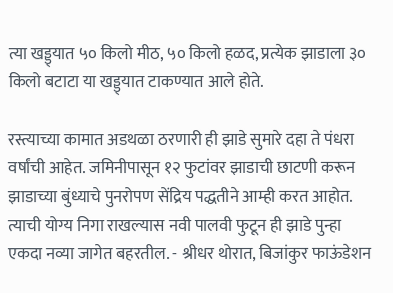त्या खड्ड्यात ५० किलो मीठ, ५० किलो हळद, प्रत्येक झाडाला ३० किलो बटाटा या खड्ड्यात टाकण्यात आले होते.

रस्त्याच्या कामात अडथळा ठरणारी ही झाडे सुमारे दहा ते पंधरा वर्षांची आहेत. जमिनीपासून १२ फुटांवर झाडाची छाटणी करून झाडाच्या बुंध्याचे पुनरोपण सेंद्रिय पद्धतीने आम्ही करत आहोत. त्याची योग्य निगा राखल्यास नवी पालवी फुटून ही झाडे पुन्हा एकदा नव्या जागेत बहरतील. - श्रीधर थोरात, बिजांकुर फाऊंडेशन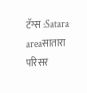टॅग्स :Satara areaसातारा परिसर